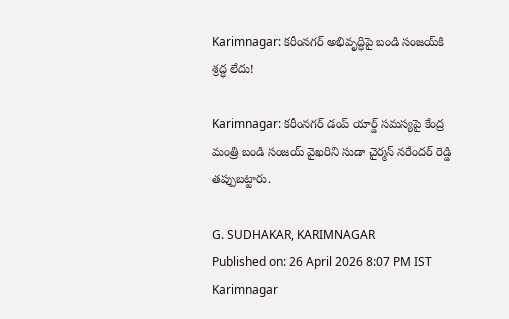Karimnagar: కరీంనగర్ అభివృద్ధిపై బండి సంజయ్‌కి శ్రద్ధ లేదు!

Karimnagar: కరీంనగర్ డంప్ యార్డ్ సమస్యపై కేంద్ర మంత్రి బండి సంజయ్ వైఖరిని సుడా చైర్మన్ నరేందర్ రెడ్డి తప్పుబట్టారు.

G. SUDHAKAR, KARIMNAGAR
Published on: 26 April 2026 8:07 PM IST
Karimnagar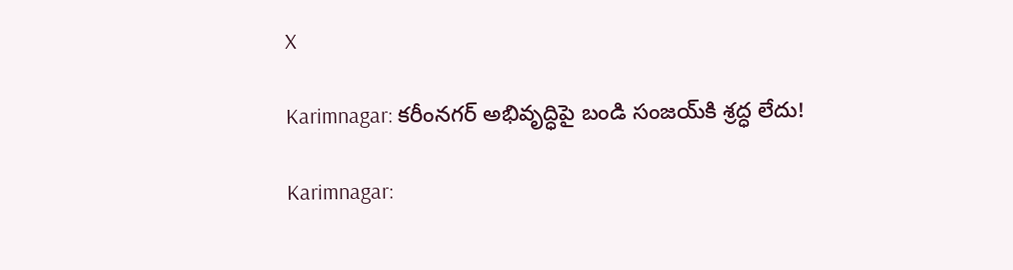X

Karimnagar: కరీంనగర్ అభివృద్ధిపై బండి సంజయ్‌కి శ్రద్ధ లేదు!

Karimnagar: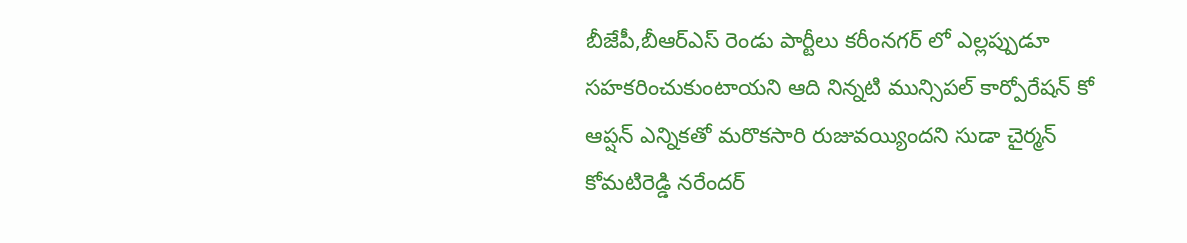బీజేపీ,బీఆర్ఎస్ రెండు పార్టీలు కరీంనగర్ లో ఎల్లప్పుడూ సహకరించుకుంటాయని ఆది నిన్నటి మున్సిపల్ కార్పోరేషన్ కో ఆప్షన్ ఎన్నికతో మరొకసారి రుజువయ్యిందని సుడా చైర్మన్ కోమటిరెడ్డి నరేందర్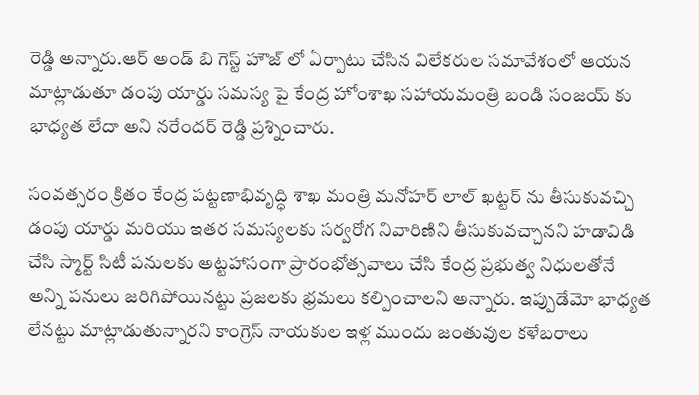రెడ్డి అన్నారు.ఆర్ అండ్ బి గెస్ట్ హౌజ్ లో ఏర్పాటు చేసిన విలేకరుల సమావేశంలో ఆయన మాట్లాడుతూ డంపు యార్డు సమస్య పై కేంద్ర హోంశాఖ సహాయమంత్రి బండి సంజయ్ కు భాధ్యత లేదా అని నరేందర్ రెడ్డి ప్రశ్నించారు.

సంవత్సరం క్రితం కేంద్ర పట్టణాభివృద్ధి శాఖ మంత్రి మనోహర్ లాల్ ఖట్టర్ ను తీసుకువచ్చి డంపు యార్డు మరియు ఇతర సమస్యలకు సర్వరోగ నివారిణిని తీసుకువచ్చానని హడావిడి చేసి స్మార్ట్ సిటీ పనులకు అట్టహాసంగా ప్రారంభోత్సవాలు చేసి కేంద్ర ప్రభుత్వ నిధులతోనే అన్ని పనులు జరిగిపోయినట్టు ప్రజలకు భ్రమలు కల్పించాలని అన్నారు. ఇప్పుడేమో భాధ్యత లేనట్టు మాట్లాడుతున్నారని కాంగ్రెస్ నాయకుల ఇళ్ల ముందు జంతువుల కళేబరాలు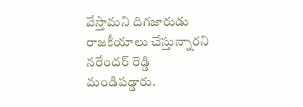వేస్తామని దిగజారుడు రాజకీయాలు చేస్తున్నారని నరేందర్ రెడ్డి మండిపడ్డారు.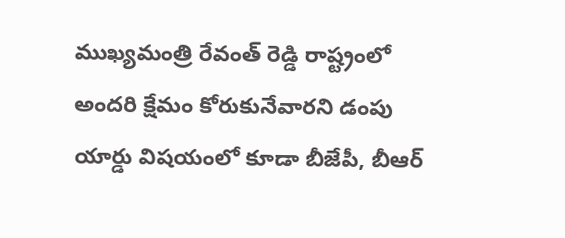ముఖ్యమంత్రి రేవంత్ రెడ్డి రాష్ట్రంలో అందరి క్షేమం కోరుకునేవారని డంపు యార్డు విషయంలో కూడా బీజేపీ, బీఆర్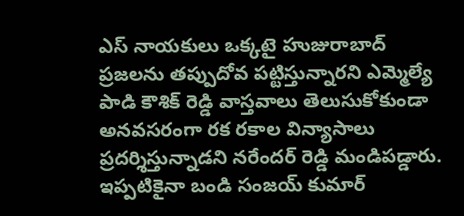ఎస్ నాయకులు ఒక్కటై హుజురాబాద్ ప్రజలను తప్పుదోవ పట్టిస్తున్నారని ఎమ్మెల్యే పాడి కౌశిక్ రెడ్డి వాస్తవాలు తెలుసుకోకుండా అనవసరంగా రక రకాల విన్యాసాలు ప్రదర్శిస్తున్నాడని నరేందర్ రెడ్డి మండిపడ్డారు. ఇప్పటికైనా బండి సంజయ్ కుమార్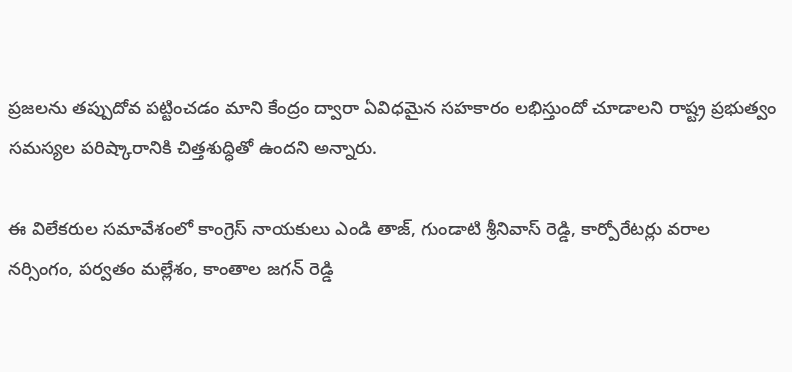ప్రజలను తప్పుదోవ పట్టించడం మాని కేంద్రం ద్వారా ఏవిధమైన సహకారం లభిస్తుందో చూడాలని రాష్ట్ర ప్రభుత్వం సమస్యల పరిష్కారానికి చిత్తశుద్ధితో ఉందని అన్నారు.

ఈ విలేకరుల సమావేశంలో కాంగ్రెస్ నాయకులు ఎండి తాజ్, గుండాటి శ్రీనివాస్ రెడ్డి, కార్పోరేటర్లు వరాల నర్సింగం, పర్వతం మల్లేశం, కాంతాల జగన్ రెడ్డి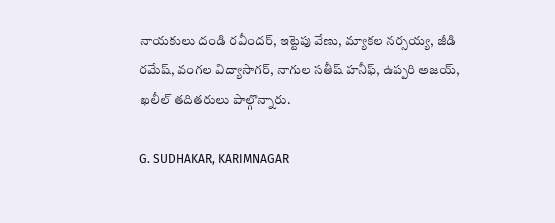నాయకులు దండి రవీందర్, ఇట్టెపు వేణు, మ్యాకల నర్సయ్య, జీడి రమేష్, వంగల విద్యాసాగర్, నాగుల సతీష్ హనీఫ్, ఉప్పరి అజయ్, ఖలీల్ తదితరులు పాల్గొన్నారు.

G. SUDHAKAR, KARIMNAGAR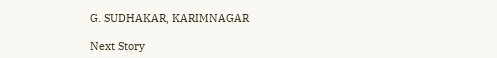G. SUDHAKAR, KARIMNAGAR

Next Story